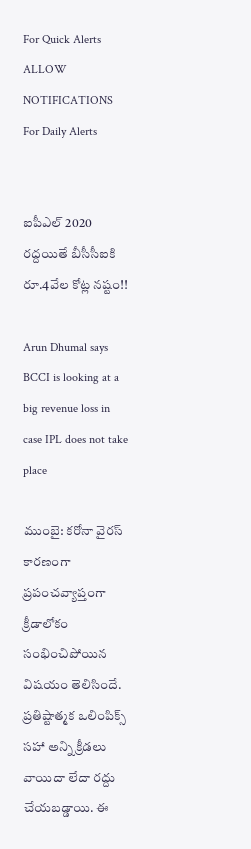For Quick Alerts
ALLOW NOTIFICATIONS
For Daily Alerts


ఐపీఎల్ 2020 రద్దయితే బీసీసీఐకి రూ.4వేల కోట్ల నష్టం!!

Arun Dhumal says BCCI is looking at a big revenue loss in case IPL does not take place

ముంబై: కరోనా వైరస్ కారణంగా ప్రపంచవ్యాప్తంగా క్రీడాలోకం సంభించిపోయిన విషయం తెలిసిందే. ప్రతిష్టాత్మక ఒలింపిక్స్ సహా అన్ని క్రీడలు వాయిదా లేదా రద్దు చేయబడ్డాయి. ఈ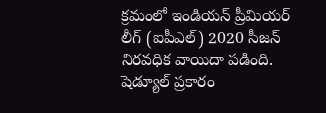క్రమంలో ఇండియన్ ప్రీమియర్ లీగ్ (ఐపీఎల్) 2020 సీజన్ నిరవధిక వాయిదా పడింది. షెడ్యూల్ ప్రకారం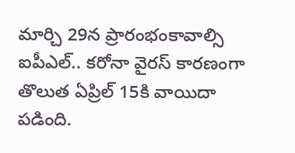మార్చి 29న ప్రారంభంకావాల్సి ఐపీఎల్.. కరోనా వైరస్ కారణంగా తొలుత ఏప్రిల్ 15కి వాయిదా పడింది.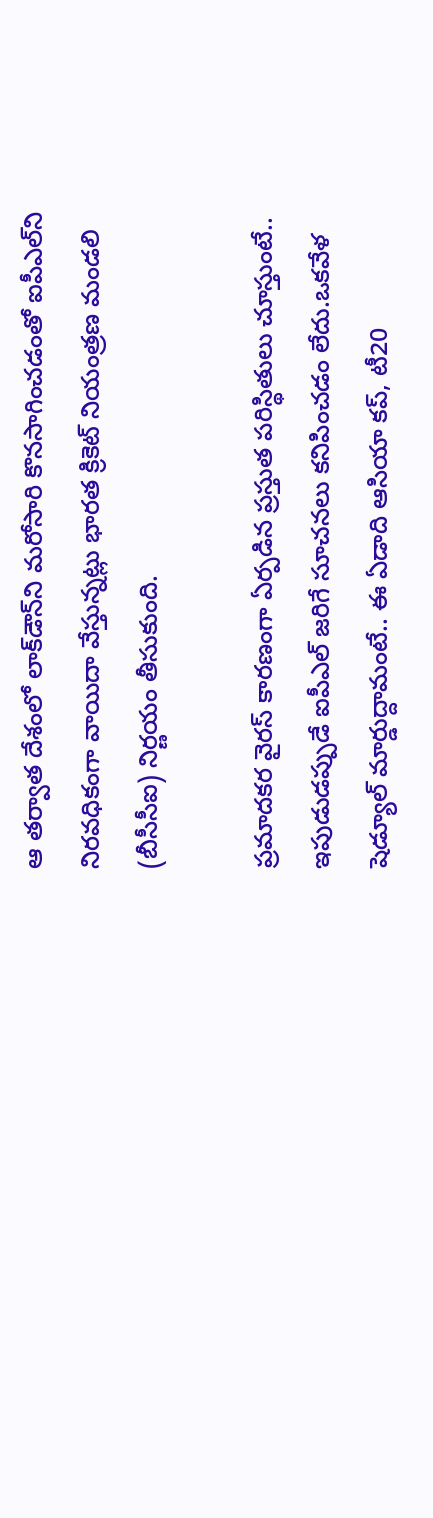ఆ తర్వాత దేశంలో లాక్‌డౌన్‌ని మరోసారి కొనసాగించడంతో ఐపీఎల్‌ని నిరవధికంగా వాయిదా వేస్తున్నట్లు భారత క్రికెట్ నియంత్రణ మండలి (బీసీసీఐ) నిర్ణయం తీసుకుంది.

ప్రమాదకర వైరస్ కారణంగా ఏర్పడిన ప్రస్తుత పరిస్థితులు చూస్తుంటే.. ఇపుడుడప్పుడే ఐపీఎల్ జరిగే సూచనలు కనిపించడం లేదు.ఒకవేళ షెడ్యూల్ మార్డుద్దామంటే.. ఈ ఏడాది ఆసియా కప్, టీ20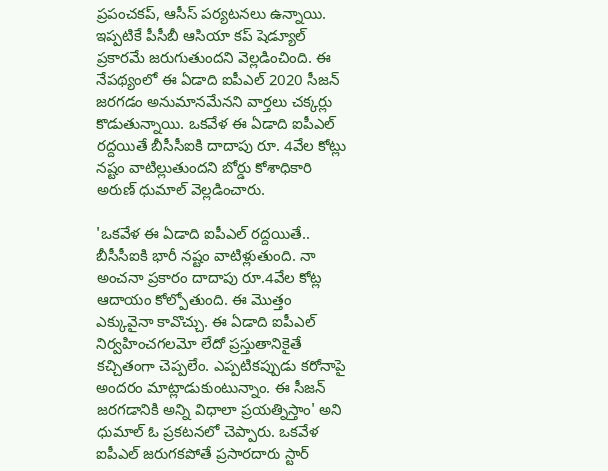ప్రపంచకప్, ఆసీస్ పర్యటనలు ఉన్నాయి. ఇప్పటికే పీసీబీ ఆసియా కప్ షెడ్యూల్ ప్రకారమే జరుగుతుందని వెల్లడించింది. ఈ నేపథ్యంలో ఈ ఏడాది ఐపీఎల్ 2020 సీజన్ జరగడం అనుమానమేనని వార్తలు చక్కర్లు కొడుతున్నాయి. ఒకవేళ ఈ ఏడాది ఐపీఎల్ రద్దయితే బీసీసీఐకి దాదాపు రూ. 4వేల కోట్లు నష్టం వాటిల్లుతుందని బోర్డు కోశాధికారి అరుణ్ ధుమాల్ వెల్లడించారు.

'ఒకవేళ ఈ ఏడాది ఐపీఎల్ రద్దయితే.. బీసీసీఐకి భారీ నష్టం వాటిళ్లుతుంది. నా అంచనా ప్రకారం దాదాపు రూ.4వేల కోట్ల ఆదాయం కోల్పోతుంది. ఈ మొత్తం ఎక్కువైనా కావొచ్చు. ఈ ఏడాది ఐపీఎల్ నిర్వహించగలమో లేదో ప్రస్తుతానికైతే కచ్చితంగా చెప్పలేం. ఎప్పటికప్పుడు కరోనాపై అందరం మాట్లాడుకుంటున్నాం. ఈ సీజన్ జరగడానికి అన్ని విధాలా ప్రయత్నిస్తాం' అని ధుమాల్ ఓ ప్రకటనలో చెప్పారు. ఒకవేళ ఐపీఎల్ జరుగకపోతే ప్రసారదారు స్టార్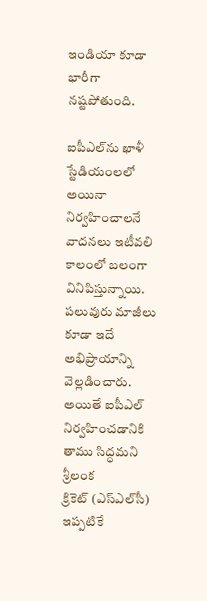ఇండియా కూడా భారీగా నష్టపోతుంది.

ఐపీఎల్‌ను ఖాళీ స్టేడియంలలో అయినా నిర్వహించాలనే వాదనలు ఇటీవలి కాలంలో బలంగా వినిపిస్తున్నాయి. పలువురు మాజీలు కూడా ఇదే అభిప్రాయాన్ని వెల్లడించారు. అయితే ఐపీఎల్‌ నిర్వహించడానికి తాము సిద్ధమని శ్రీలంక క్రికెట్ ‌(ఎస్‌ఎల్‌సీ) ఇప్పటికే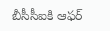బీసీసీఐకి ఆఫర్‌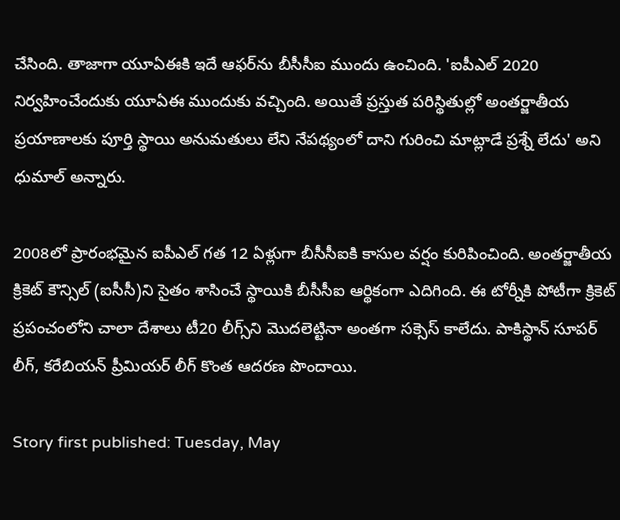చేసింది. తాజాగా యూఏఈకి ఇదే ఆఫర్‌ను బీసీసీఐ ముందు ఉంచింది. 'ఐపీఎల్‌ 2020 నిర్వహించేందుకు యూఏఈ ముందుకు వచ్చింది. అయితే ప్రస్తుత పరిస్థితుల్లో అంతర్జాతీయ ప్రయాణాలకు పూర్తి స్థాయి అనుమతులు లేని నేపథ్యంలో దాని గురించి మాట్లాడే ప్రశ్నే లేదు' అని ధుమాల్‌ అన్నారు.

2008లో ప్రారంభమైన ఐపీఎల్ గత 12 ఏళ్లుగా బీసీసీఐకి కాసుల వర్షం కురిపించింది. అంతర్జాతీయ క్రికెట్ కౌన్సిల్ (ఐసీసీ)ని సైతం శాసించే స్థాయికి బీసీసీఐ ఆర్థికంగా ఎదిగింది. ఈ టోర్నీకి పోటీగా క్రికెట్ ప్రపంచంలోని చాలా దేశాలు టీ20 లీగ్స్‌ని మొదలెట్టినా అంతగా సక్సెస్ కాలేదు. పాకిస్థాన్ సూపర్ లీగ్, కరేబియన్ ప్రీమియర్ లీగ్ కొంత ఆదరణ పొందాయి.

Story first published: Tuesday, May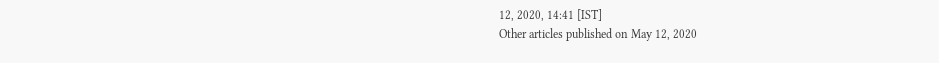12, 2020, 14:41 [IST]
Other articles published on May 12, 2020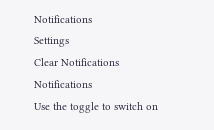Notifications
Settings
Clear Notifications
Notifications
Use the toggle to switch on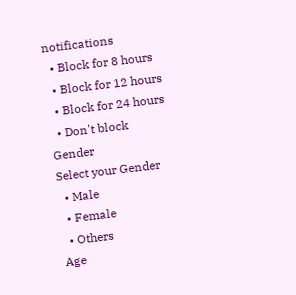notifications
  • Block for 8 hours
  • Block for 12 hours
  • Block for 24 hours
  • Don't block
Gender
Select your Gender
  • Male
  • Female
  • Others
Age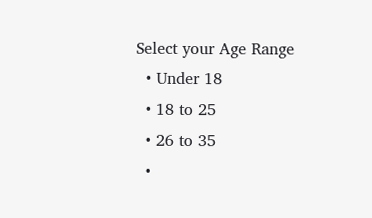Select your Age Range
  • Under 18
  • 18 to 25
  • 26 to 35
  •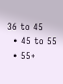36 to 45
  • 45 to 55
  • 55+